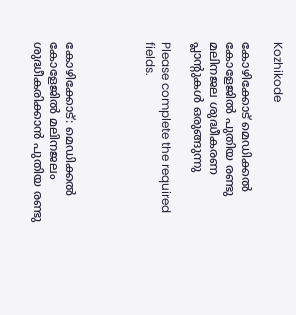Kozhikode

കോഴിക്കോട് മെഡിക്കൽ കോളേജിൽ പുതിയ രണ്ടു മലിനജല ശുദ്ധീകരണ പ്ലാന്റുകൾ ഒരുങ്ങുന്നു

Please complete the required fields.




കോഴിക്കോട്: മെഡിക്കൽ കോളേജിൽ മലിനജലം ശുദ്ധീകരിക്കാൻ പുതിയ രണ്ടു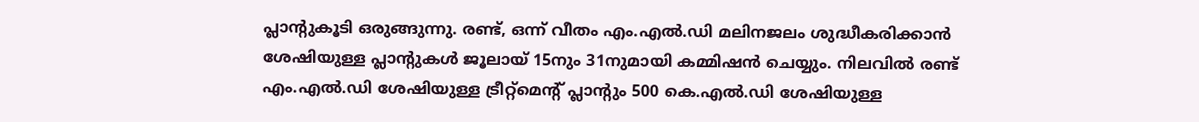പ്ലാന്റുകൂടി ഒരുങ്ങുന്നു. രണ്ട്, ഒന്ന് വീതം എം.എൽ.ഡി മലിനജലം ശുദ്ധീകരിക്കാൻ ശേഷിയുള്ള പ്ലാന്റുകൾ ജൂലായ് 15നും 31നുമായി കമ്മിഷൻ ചെയ്യും. നിലവിൽ രണ്ട് എം.എൽ.ഡി ശേഷിയുള്ള ട്രീറ്റ്മെന്റ് പ്ലാന്റും 500 കെ.എൽ.ഡി ശേഷിയുള്ള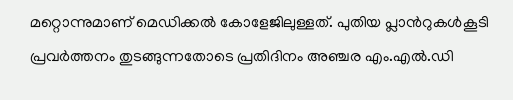മറ്റൊന്നുമാണ് മെഡിക്കൽ കോളേജിലുള്ളത്. പുതിയ പ്ലാൻറുകൾകൂടി പ്രവർത്തനം തുടങ്ങുന്നതോടെ പ്രതിദിനം അഞ്ചര എം.എൽ.ഡി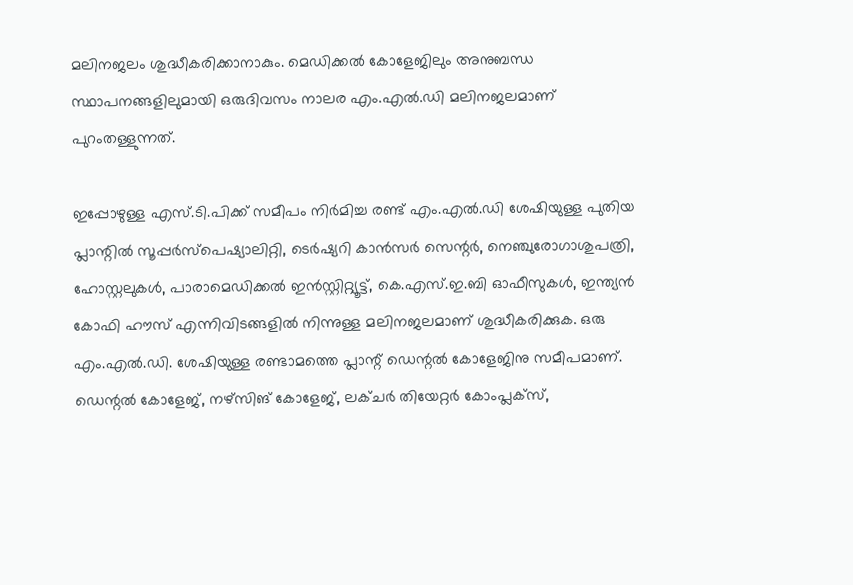മലിനജലം ശുദ്ധീകരിക്കാനാകും. മെഡിക്കൽ കോളേജിലും അനുബന്ധ സ്ഥാപനങ്ങളിലുമായി ഒരുദിവസം നാലര എം.എൽ.ഡി മലിനജലമാണ് പുറംതള്ളുന്നത്.

ഇപ്പോഴുള്ള എസ്.ടി.പിക്ക് സമീപം നിർമിച്ച രണ്ട് എം.എൽ.ഡി ശേഷിയുള്ള പുതിയ പ്ലാന്റിൽ സൂപ്പർസ്പെഷ്യാലിറ്റി, ടെർഷ്യറി കാൻസർ സെന്റർ, നെഞ്ചുരോഗാശുപത്രി, ഹോസ്റ്റലുകൾ, പാരാമെഡിക്കൽ ഇൻസ്റ്റിറ്റ്യൂട്ട്, കെ.എസ്.ഇ.ബി ഓഫീസുകൾ, ഇന്ത്യൻ കോഫി ഹൗസ് എന്നിവിടങ്ങളിൽ നിന്നുള്ള മലിനജലമാണ് ശുദ്ധീകരിക്കുക. ഒരു എം.എൽ.ഡി. ശേഷിയുള്ള രണ്ടാമത്തെ പ്ലാന്റ് ഡെന്റൽ കോളേജിനു സമീപമാണ്. ഡെന്റൽ കോളേജ്, നഴ്‌സിങ് കോളേജ്, ലക്ചർ തിയേറ്റർ കോംപ്ലക്സ്,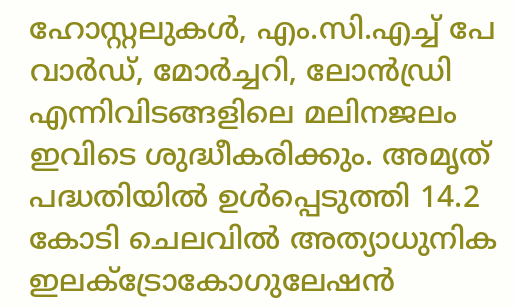ഹോസ്റ്റലുകൾ, എം.സി.എച്ച് പേ വാർഡ്, മോർച്ചറി, ലോൻഡ്രി എന്നിവിടങ്ങളിലെ മലിനജലം ഇവിടെ ശുദ്ധീകരിക്കും. അമൃത് പദ്ധതിയിൽ ഉൾപ്പെടുത്തി 14.2 കോടി ചെലവിൽ അത്യാധുനിക ഇലക്‌ട്രോകോഗുലേഷൻ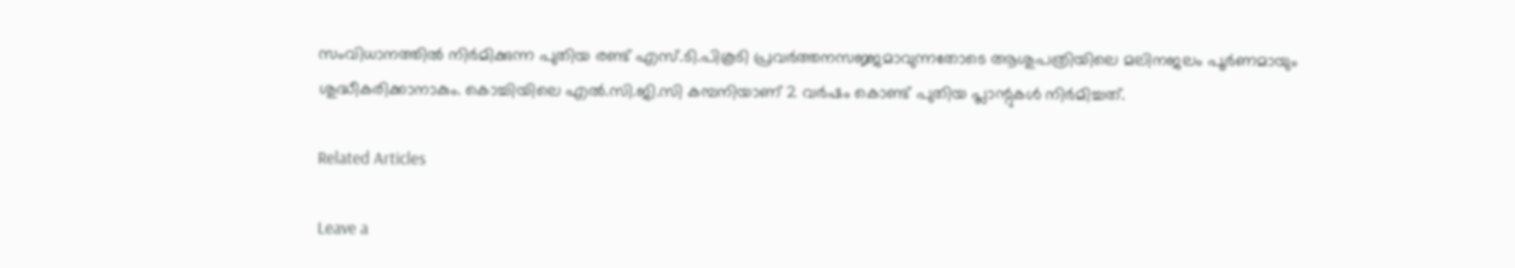സംവിധാനത്തിൽ നിർമിക്കുന്ന പുതിയ രണ്ട് എസ്.ടി.പികൂടി പ്രവർത്തനസജ്ജമാവുന്നതോടെ ആശുപത്രിയിലെ മലിനജലം പൂർണമായും ശുദ്ധീകരിക്കാനാകും. കൊച്ചിയിലെ എൽ.സി.ജി.സി കമ്പനിയാണ് 2 വർഷം കൊണ്ട് പുതിയ പ്ലാന്റുകൾ നിർമിച്ചത്.

Related Articles

Leave a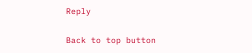Reply

Back to top button